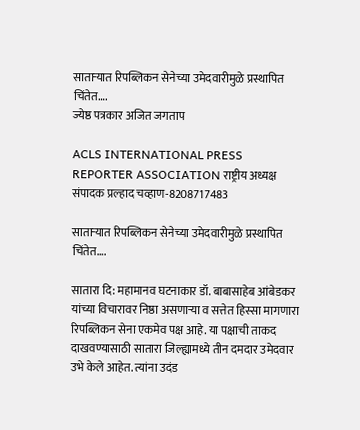साताऱ्यात रिपब्लिकन सेनेच्या उमेदवारीमुळे प्रस्थापित चिंतेत….
ज्येष्ठ पत्रकार अजित जगताप

ACLS INTERNATIONAL PRESS REPORTER ASSOCIATION राष्ट्रीय अध्यक्ष संपादक प्रल्हाद चव्हाण-8208717483

साताऱ्यात रिपब्लिकन सेनेच्या उमेदवारीमुळे प्रस्थापित चिंतेत….

सातारा दि: महामानव घटनाकार डॉ. बाबासाहेब आंबेडकर यांच्या विचारावर निष्ठा असणाऱ्या व सत्तेत हिस्सा मागणारा रिपब्लिकन सेना एकमेव पक्ष आहे. या पक्षाची ताकद दाखवण्यासाठी सातारा जिल्ह्यामध्ये तीन दमदार उमेदवार उभे केले आहेत. त्यांना उदंड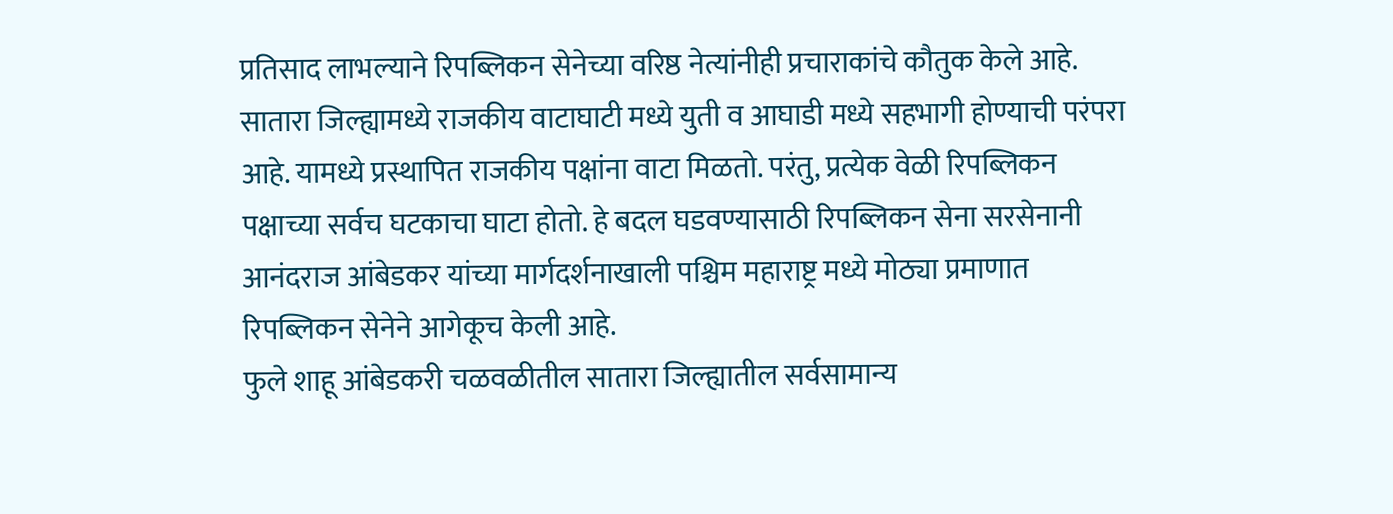प्रतिसाद लाभल्याने रिपब्लिकन सेनेच्या वरिष्ठ नेत्यांनीही प्रचाराकांचे कौतुक केले आहे.
सातारा जिल्ह्यामध्ये राजकीय वाटाघाटी मध्ये युती व आघाडी मध्ये सहभागी होण्याची परंपरा आहे. यामध्ये प्रस्थापित राजकीय पक्षांना वाटा मिळतो. परंतु, प्रत्येक वेळी रिपब्लिकन पक्षाच्या सर्वच घटकाचा घाटा होतो. हे बदल घडवण्यासाठी रिपब्लिकन सेना सरसेनानी आनंदराज आंबेडकर यांच्या मार्गदर्शनाखाली पश्चिम महाराष्ट्र मध्ये मोठ्या प्रमाणात रिपब्लिकन सेनेने आगेकूच केली आहे.
फुले शाहू आंबेडकरी चळवळीतील सातारा जिल्ह्यातील सर्वसामान्य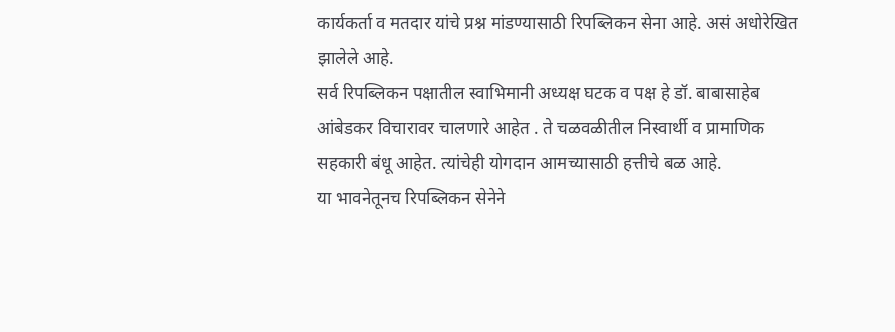कार्यकर्ता व मतदार यांचे प्रश्न मांडण्यासाठी रिपब्लिकन सेना आहे. असं अधोरेखित झालेले आहे.
सर्व रिपब्लिकन पक्षातील स्वाभिमानी अध्यक्ष घटक व पक्ष हे डॉ. बाबासाहेब आंबेडकर विचारावर चालणारे आहेत . ते चळवळीतील निस्वार्थी व प्रामाणिक सहकारी बंधू आहेत. त्यांचेही योगदान आमच्यासाठी हत्तीचे बळ आहे.
या भावनेतूनच रिपब्लिकन सेनेने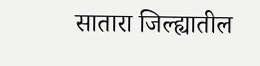सातारा जिल्ह्यातील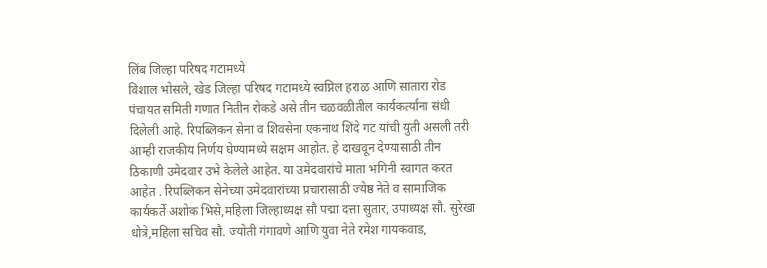लिंब जिल्हा परिषद गटामध्ये
विशाल भोसले, खेड जिल्हा परिषद गटामध्ये स्वप्निल हराळ आणि सातारा रोड पंचायत समिती गणात नितीन रोकडे असे तीन चळवळीतील कार्यकर्त्यांना संधी दिलेली आहे. रिपब्लिकन सेना व शिवसेना एकनाथ शिंदे गट यांची युती असली तरी आम्ही राजकीय निर्णय घेण्यामध्ये सक्षम आहोत. हे दाखवून देण्यासाठी तीन ठिकाणी उमेदवार उभे केलेले आहेत. या उमेदवारांचे माता भगिनी स्वागत करत आहेत . रिपब्लिकन सेनेच्या उमेदवारांच्या प्रचारासाठी ज्येष्ठ नेते व सामाजिक कार्यकर्ते अशोक भिसे,महिला जिल्हाध्यक्ष सौ पद्मा दत्ता सुतार, उपाध्यक्ष सौ. सुरेखा धोत्रे,महिला सचिव सौ. ज्योती गंगावणे आणि युवा नेते रमेश गायकवाड,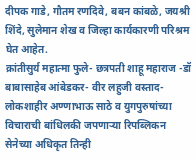दीपक गाडे, गौतम रणदिवे, बबन कांबळे, जयश्री शिंदे, सुलेमान शेख व जिल्हा कार्यकारणी परिश्रम घेत आहेत.
क्रांतीसुर्य महात्मा फुले- छत्रपती शाहू महाराज -डॉ बाबासाहेब आंबेडकर- वीर लहुजी वस्ताद- लोकशाहीर अण्णाभाऊ साठे व युगपुरुषांच्या विचाराची बांधिलकी जपणाऱ्या रिपब्लिकन सेनेच्या अधिकृत तिन्ही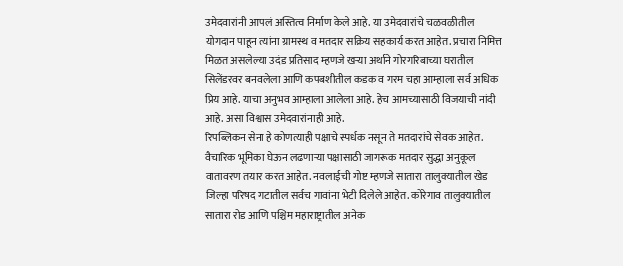उमेदवारांनी आपलं अस्तित्व निर्माण केले आहे. या उमेदवारांचे चळवळीतील योगदान पाहून त्यांना ग्रामस्थ व मतदार सक्रिय सहकार्य करत आहेत. प्रचारा निमित्त मिळत असलेल्या उदंड प्रतिसाद म्हणजे खऱ्या अर्थाने गोरगरिबाच्या घरातील सिलेंडरवर बनवलेला आणि कपबशीतील कडक व गरम चहा आम्हाला सर्व अधिक प्रिय आहे. याचा अनुभव आम्हाला आलेला आहे. हेच आमच्यासाठी विजयाची नांदी आहे. असा विश्वास उमेदवारांनाही आहे.
रिपब्लिकन सेना हे कोणत्याही पक्षाचे स्पर्धक नसून ते मतदारांचे सेवक आहेत. वैचारिक भूमिका घेऊन लढणाऱ्या पक्षासाठी जागरूक मतदार सुद्धा अनुकूल वातावरण तयार करत आहेत. नवलाईची गोष्ट म्हणजे सातारा तालुक्यातील खेड जिल्हा परिषद गटातील सर्वच गावांना भेटी दिलेले आहेत. कोरेगाव तालुक्यातील सातारा रोड आणि पश्चिम महाराष्ट्रातील अनेक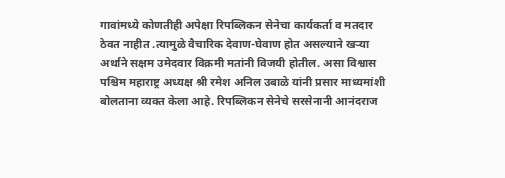गावांमध्ये कोणतीही अपेक्षा रिपब्लिकन सेनेचा कार्यकर्ता व मतदार ठेवत नाहीत .त्यामुळे वैचारिक देवाण-घेवाण होत असल्याने खऱ्या अर्थाने सक्षम उमेदवार विक्रमी मतांनी विजयी होतील. असा विश्वास पश्चिम महाराष्ट्र अध्यक्ष श्री रमेश अनिल उबाळे यांनी प्रसार माध्यमांशी बोलताना व्यक्त केला आहे. रिपब्लिकन सेनेचे सरसेनानी आनंदराज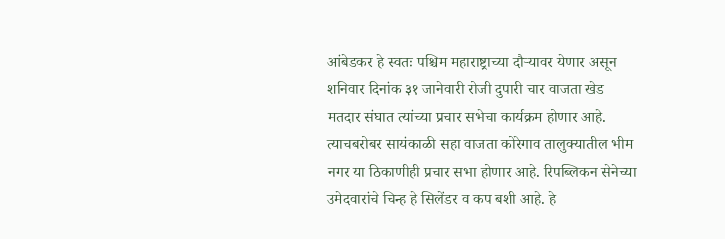आंबेडकर हे स्वतः पश्चिम महाराष्ट्राच्या दौऱ्यावर येणार असून शनिवार दिनांक ३१ जानेवारी रोजी दुपारी चार वाजता खेड मतदार संघात त्यांच्या प्रचार सभेचा कार्यक्रम होणार आहे. त्याचबरोबर सायंकाळी सहा वाजता कोरेगाव तालुक्यातील भीम नगर या ठिकाणीही प्रचार सभा होणार आहे. रिपब्लिकन सेनेच्या उमेदवारांचे चिन्ह हे सिलेंडर व कप बशी आहे. हे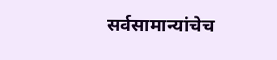सर्वसामान्यांचेच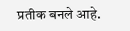प्रतीक बनले आहे.